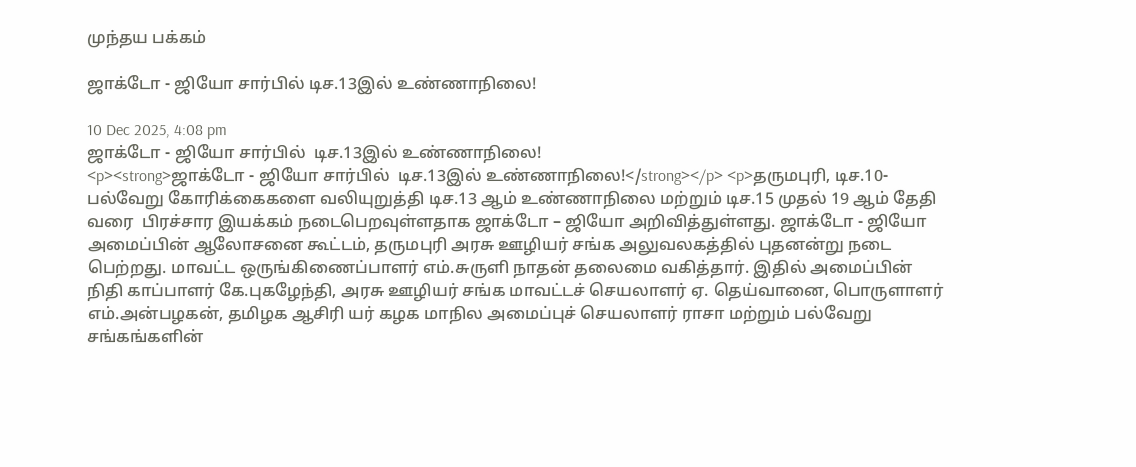முந்தய பக்கம்

ஜாக்டோ - ஜியோ சார்பில் டிச.13இல் உண்ணாநிலை!

10 Dec 2025, 4:08 pm
ஜாக்டோ - ஜியோ சார்பில்  டிச.13இல் உண்ணாநிலை!
<p><strong>ஜாக்டோ - ஜியோ சார்பில்  டிச.13இல் உண்ணாநிலை!</strong></p> <p>தருமபுரி, டிச.10- பல்வேறு கோரிக்கைகளை வலியுறுத்தி டிச.13 ஆம் உண்ணாநிலை மற்றும் டிச.15 முதல் 19 ஆம் தேதி வரை  பிரச்சார இயக்கம் நடைபெறவுள்ளதாக ஜாக்டோ – ஜியோ அறிவித்துள்ளது. ஜாக்டோ - ஜியோ அமைப்பின் ஆலோசனை கூட்டம், தருமபுரி அரசு ஊழியர் சங்க அலுவலகத்தில் புதனன்று நடை பெற்றது. மாவட்ட ஒருங்கிணைப்பாளர் எம்.சுருளி நாதன் தலைமை வகித்தார். இதில் அமைப்பின் நிதி காப்பாளர் கே.புகழேந்தி, அரசு ஊழியர் சங்க மாவட்டச் செயலாளர் ஏ. தெய்வானை, பொருளாளர் எம்.அன்பழகன், தமிழக ஆசிரி யர் கழக மாநில அமைப்புச் செயலாளர் ராசா மற்றும் பல்வேறு சங்கங்களின்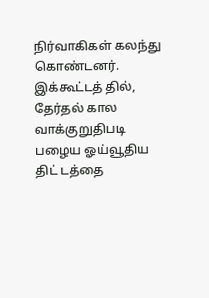நிர்வாகிகள் கலந்து கொண்டனர். இக்கூட்டத் தில், தேர்தல் கால வாக்குறுதிபடி பழைய ஓய்வூதிய திட் டத்தை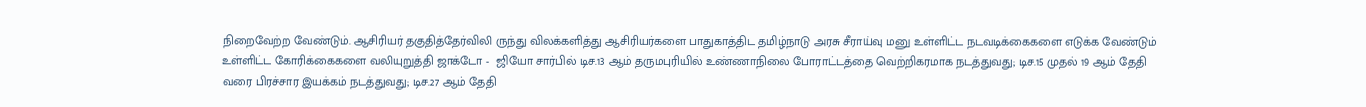நிறைவேற்ற வேண்டும். ஆசிரியர் தகுதித்தேர்விலி ருந்து விலக்களித்து ஆசிரியர்களை பாதுகாத்திட தமிழ்நாடு அரசு சீராய்வு மனு உள்ளிட்ட நடவடிக்கைகளை எடுக்க வேண்டும் உள்ளிட்ட கோரிக்கைகளை வலியுறுத்தி ஜாக்டோ -  ஜியோ சார்பில் டிச.13 ஆம் தருமபுரியில் உண்ணாநிலை போராட்டத்தை வெற்றிகரமாக நடத்துவது; டிச.15 முதல் 19 ஆம் தேதி வரை பிரச்சார இயக்கம் நடத்துவது; டிச.27 ஆம் தேதி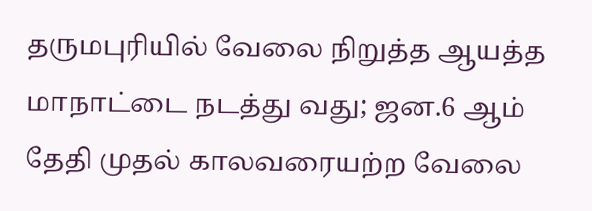தருமபுரியில் வேலை நிறுத்த ஆயத்த மாநாட்டை நடத்து வது; ஜன.6 ஆம் தேதி முதல் காலவரையற்ற வேலை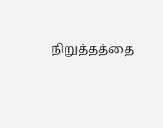நிறுத்தத்தை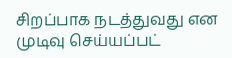சிறப்பாக நடத்துவது என முடிவு செய்யப்பட்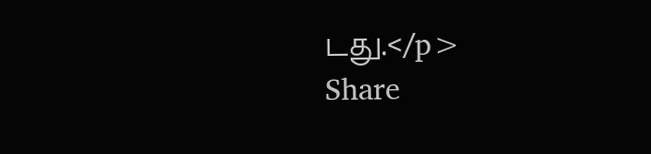டது.</p>
Share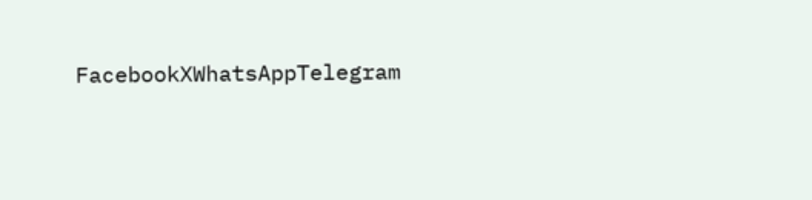FacebookXWhatsAppTelegram